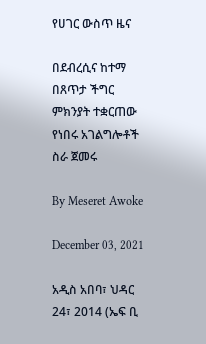የሀገር ውስጥ ዜና

በደብረሲና ከተማ በጸጥታ ችግር ምክንያት ተቋርጠው የነበሩ አገልግሎቶች ስራ ጀመሩ

By Meseret Awoke

December 03, 2021

አዲስ አበባ፣ ህዳር 24፣ 2014 (ኤፍ ቢ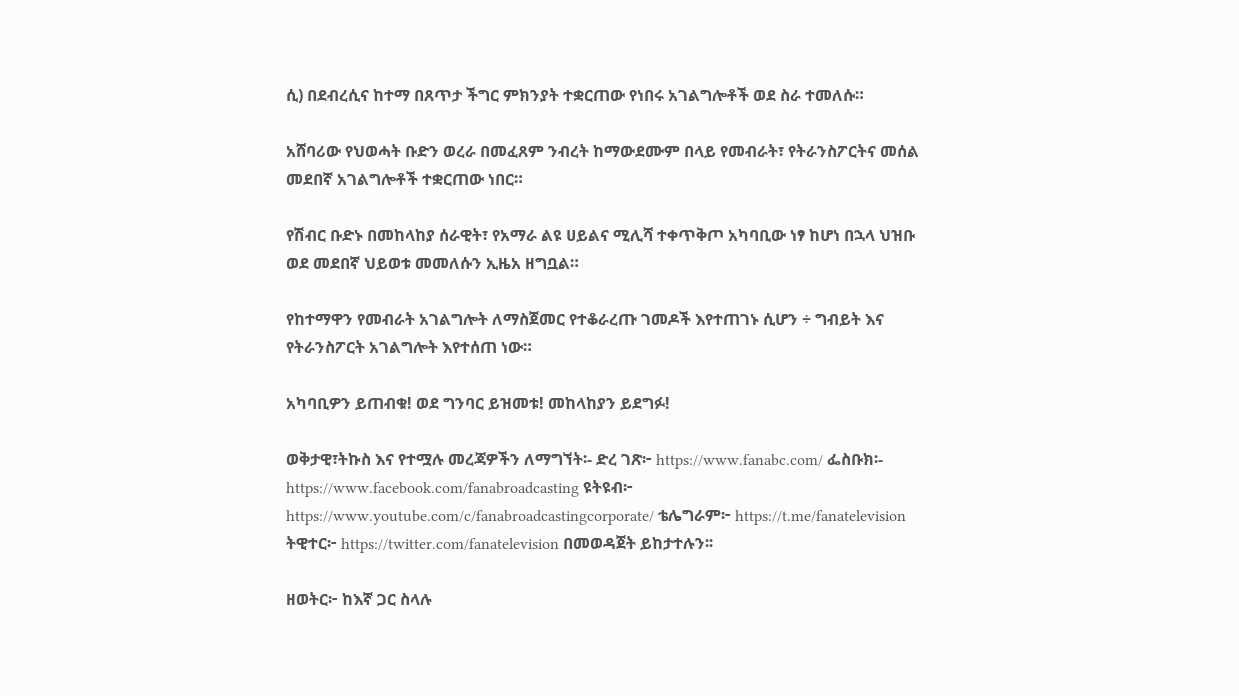ሲ) በደብረሲና ከተማ በጸጥታ ችግር ምክንያት ተቋርጠው የነበሩ አገልግሎቶች ወደ ስራ ተመለሱ።

አሸባሪው የህወሓት ቡድን ወረራ በመፈጸም ንብረት ከማውደሙም በላይ የመብራት፣ የትራንስፖርትና መሰል መደበኛ አገልግሎቶች ተቋርጠው ነበር።

የሽብር ቡድኑ በመከላከያ ሰራዊት፣ የአማራ ልዩ ሀይልና ሚሊሻ ተቀጥቅጦ አካባቢው ነፃ ከሆነ በኋላ ህዝቡ ወደ መደበኛ ህይወቱ መመለሱን ኢዜአ ዘግቧል።

የከተማዋን የመብራት አገልግሎት ለማስጀመር የተቆራረጡ ገመዶች እየተጠገኑ ሲሆን ÷ ግብይት እና የትራንስፖርት አገልግሎት እየተሰጠ ነው።

አካባቢዎን ይጠብቁ! ወደ ግንባር ይዝመቱ! መከላከያን ይደግፉ!

ወቅታዊ፣ትኩስ እና የተሟሉ መረጃዎችን ለማግኘት፡- ድረ ገጽ፦ https://www.fanabc.com/ ፌስቡክ፡- https://www.facebook.com/fanabroadcasting ዩትዩብ፦ https://www.youtube.com/c/fanabroadcastingcorporate/ ቴሌግራም፦ https://t.me/fanatelevision ትዊተር፦ https://twitter.com/fanatelevision በመወዳጀት ይከታተሉን፡፡

ዘወትር፦ ከእኛ ጋር ስላሉ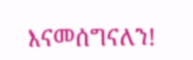እናመሰግናለን!